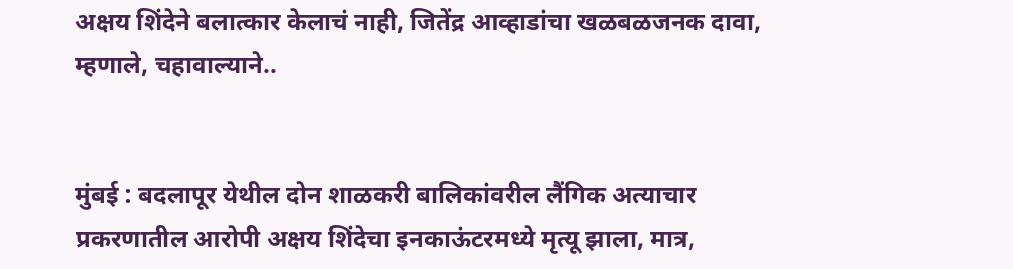अक्षय शिंदेने बलात्कार केलाचं नाही, जितेंद्र आव्हाडांचा खळबळजनक दावा, म्हणाले, चहावाल्याने..


मुंबई : बदलापूर येथील दोन शाळकरी बालिकांवरील लैंगिक अत्याचार प्रकरणातील आरोपी अक्षय शिंदेचा इनकाऊंटरमध्ये मृत्यू झाला, मात्र,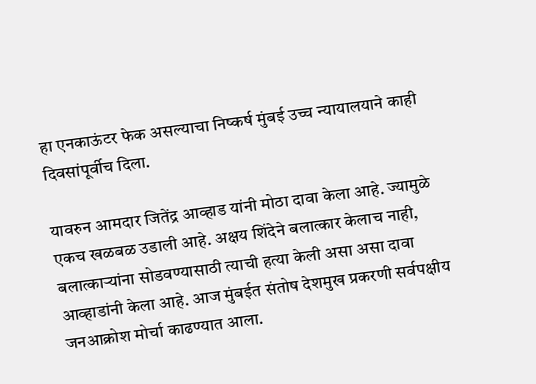हा एनकाऊंटर फेक असल्याचा निष्कर्ष मुंबई उच्च न्यायालयाने काही दिवसांपूर्वीच दिला.

यावरुन आमदार जितेंद्र आव्हाड यांनी मोठा दावा केला आहे. ज्यामुळे एकच खळबळ उडाली आहे. अक्षय शिंदेने बलात्कार केलाच नाही, बलात्काऱ्यांना सोडवण्यासाठी त्याची हत्या केली असा असा दावा आव्हाडांनी केला आहे. आज मुंबईत संतोष देशमुख प्रकरणी सर्वपक्षीय जनआक्रोश मोर्चा काढण्यात आला.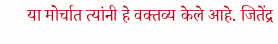या मोर्चात त्यांनी हे वक्तव्य केले आहे. जितेंद्र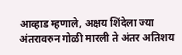आव्हाड म्हणाले, अक्षय शिंदेला ज्या अंतरावरुन गोळी मारली ते अंतर अतिशय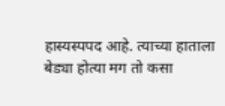हास्यस्पपद आहे. त्याच्या हाताला बेड्या होत्या मग तो कसा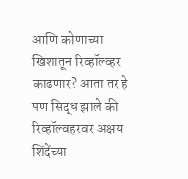आणि कोणाच्या खिशातून रिव्हॉल्व्हर काढणार? आता तर हे पण सिद्ध झाले की रिव्हॉल्वहरवर अक्षय शिंदेंच्या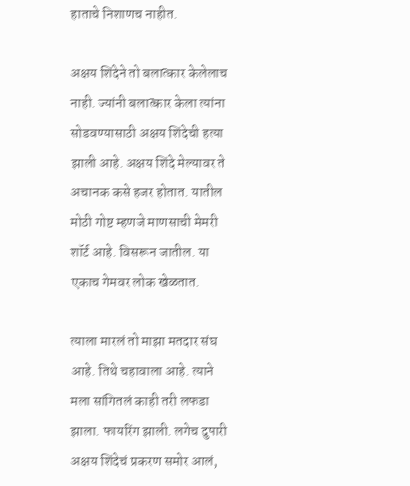हाताचे निशाणच नाहीत.

अक्षय शिंदेने तो बलात्कार केलेलाच नाही. ज्यांनी बलात्कार केला त्यांना सोडवण्यासाठी अक्षय शिंदेची हत्या झाली आहे. अक्षय शिंदे मेल्यावर ते अचानक कसे हजर होतात. यातील मोठी गोष्ट म्हणजे माणसाची मेमरी शॉर्ट आहे. विसरून जातील. या एकाच गेमवर लोक खेळतात.

त्याला मारलं तो माझा मतदार संघ आहे. तिथे चहावाला आहे. त्याने मला सांगितलं काही तरी लफडा झाला. फायरिंग झाली. लगेच दुपारी अक्षय शिंदेचं प्रकरण समोर आलं,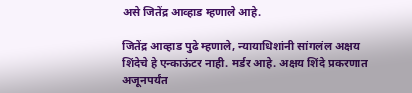असे जितेंद्र आव्हाड म्हणाले आहे.

जितेंद्र आव्हाड पुढे म्हणाले, न्यायाधिशांनी सांगलंल अक्षय शिंदेचे हे एन्काऊंटर नाही. मर्डर आहे. अक्षय शिंदे प्रकरणात अजूनपर्यंत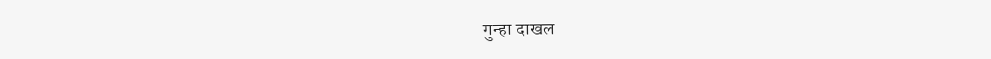गुन्हा दाखल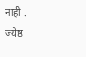नाही . ज्येष्ठ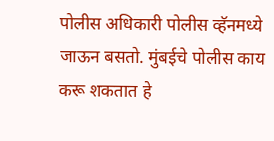पोलीस अधिकारी पोलीस व्हॅनमध्ये जाऊन बसतो. मुंबईचे पोलीस काय करू शकतात हे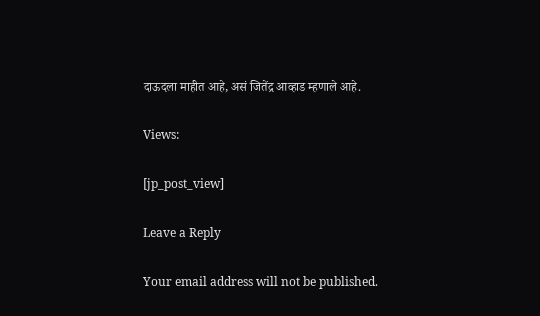दाऊदला माहीत आहे, असं जितेंद्र आव्हाड म्हणाले आहे.

Views:

[jp_post_view]

Leave a Reply

Your email address will not be published.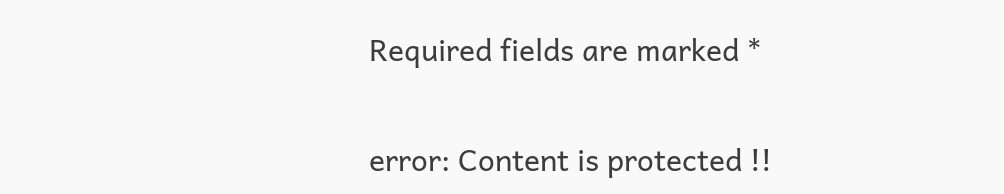Required fields are marked *

error: Content is protected !!